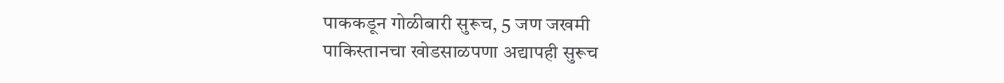पाककडून गोळीबारी सुरूच, 5 जण जखमी
पाकिस्तानचा खोडसाळपणा अद्यापही सुरूच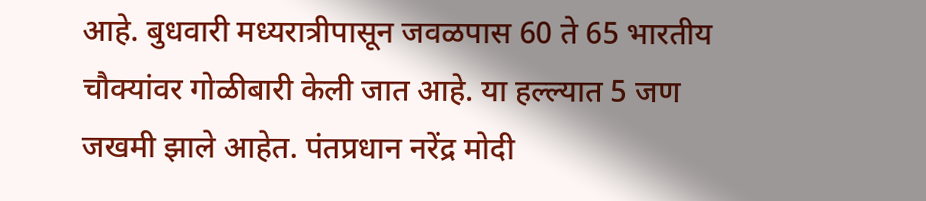आहे. बुधवारी मध्यरात्रीपासून जवळपास 60 ते 65 भारतीय चौक्यांवर गोळीबारी केली जात आहे. या हल्ल्यात 5 जण जखमी झाले आहेत. पंतप्रधान नरेंद्र मोदी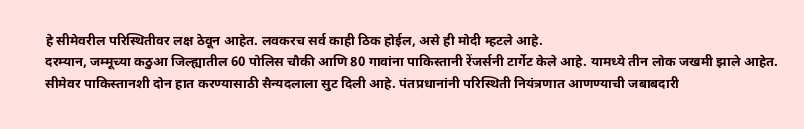हे सीमेवरील परिस्थितीवर लक्ष ठेवून आहेत. लवकरच सर्व काही ठिक होईल, असे ही मोदी म्हटले आहे.
दरम्यान, जम्मूच्या कठुआ जिल्ह्यातील 60 पोलिस चौकी आणि 80 गावांना पाकिस्तानी रेंजर्सनी टार्गेट केले आहे. यामध्ये तीन लोक जखमी झाले आहेत.
सीमेवर पाकिस्तानशी दोन हात करण्यासाठी सैन्यदलाला सुट दिली आहे. पंतप्रधानांनी परिस्थिती नियंत्रणात आणण्याची जबाबदारी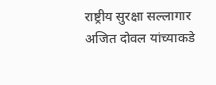राष्ट्रीय सुरक्षा सल्लागार अजित दोवल यांच्याकडे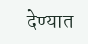देण्यात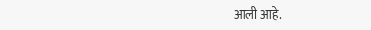आली आहे.